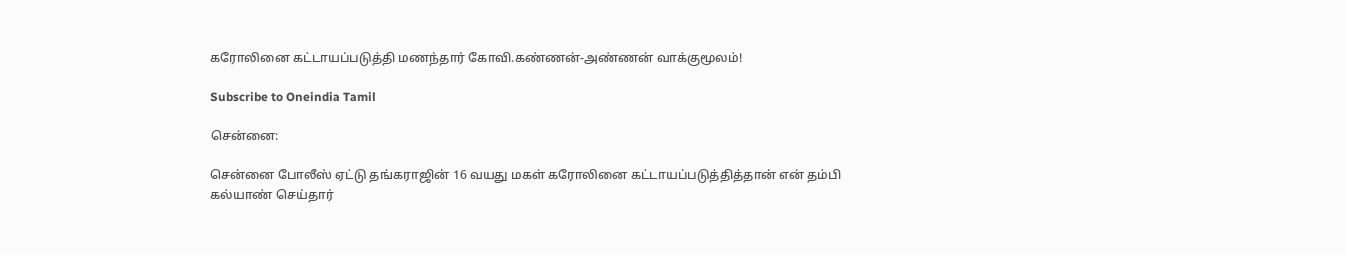கரோலினை கட்டாயப்படுத்தி மணந்தார் கோவி.கண்ணன்-அண்ணன் வாக்குமூலம்!

Subscribe to Oneindia Tamil

சென்னை:

சென்னை போலீஸ் ஏட்டு தங்கராஜின் 16 வயது மகள் கரோலினை கட்டாயப்படுத்தித்தான் என் தம்பி கல்யாண் செய்தார்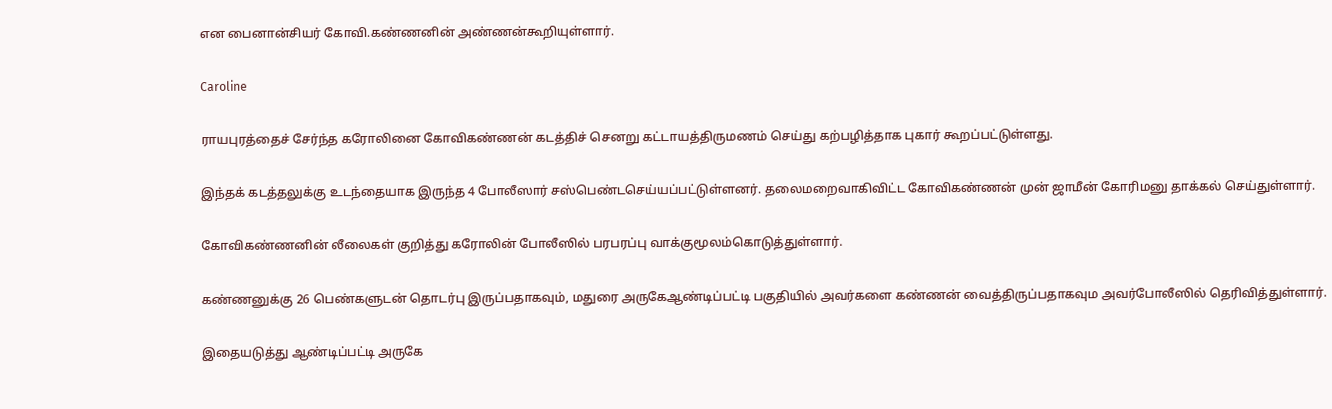என பைனான்சியர் கோவி.கண்ணனின் அண்ணன்கூறியுள்ளார்.

Caroline

ராயபுரத்தைச் சேர்ந்த கரோலினை கோவிகண்ணன் கடத்திச் செனறு கட்டாயத்திருமணம் செய்து கற்பழித்தாக புகார் கூறப்பட்டுள்ளது.

இந்தக் கடத்தலுக்கு உடந்தையாக இருந்த 4 போலீஸார் சஸ்பெண்டசெய்யப்பட்டுள்ளனர். தலைமறைவாகிவிட்ட கோவிகண்ணன் முன் ஜாமீன் கோரிமனு தாக்கல் செய்துள்ளார்.

கோவிகண்ணனின் லீலைகள் குறித்து கரோலின் போலீஸில் பரபரப்பு வாக்குமூலம்கொடுத்துள்ளார்.

கண்ணனுக்கு 26 பெண்களுடன் தொடர்பு இருப்பதாகவும், மதுரை அருகேஆண்டிப்பட்டி பகுதியில் அவர்களை கண்ணன் வைத்திருப்பதாகவும அவர்போலீஸில் தெரிவித்துள்ளார்.

இதையடுத்து ஆண்டிப்பட்டி அருகே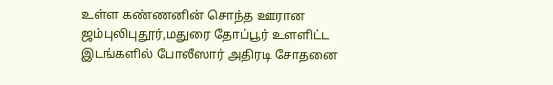உள்ள கண்ணனின் சொந்த ஊரான ஜம்புலிபுதூர்,மதுரை தோப்பூர் உளளிட்ட இடங்களில் போலீஸார் அதிரடி சோதனை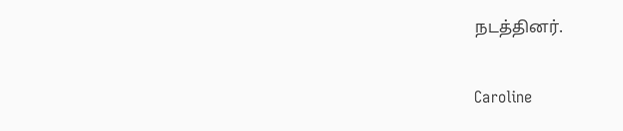நடத்தினர்.

Caroline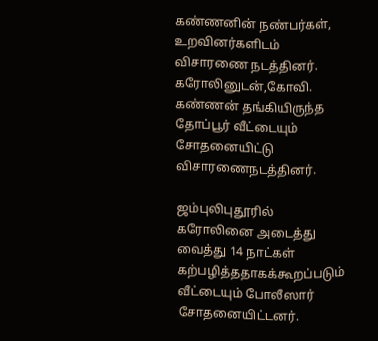கண்ணனின் நண்பர்கள், உறவினர்களிடம் விசாரணை நடத்தினர். கரோலினுடன்,கோவி. கண்ணன் தங்கியிருந்த தோப்பூர் வீட்டையும் சோதனையிட்டு விசாரணைநடத்தினர்.

ஜம்புலிபுதூரில் கரோலினை அடைத்து வைத்து 14 நாட்கள் கற்பழித்ததாகக்கூறப்படும் வீட்டையும் போலீஸார் சோதனையிட்டனர்.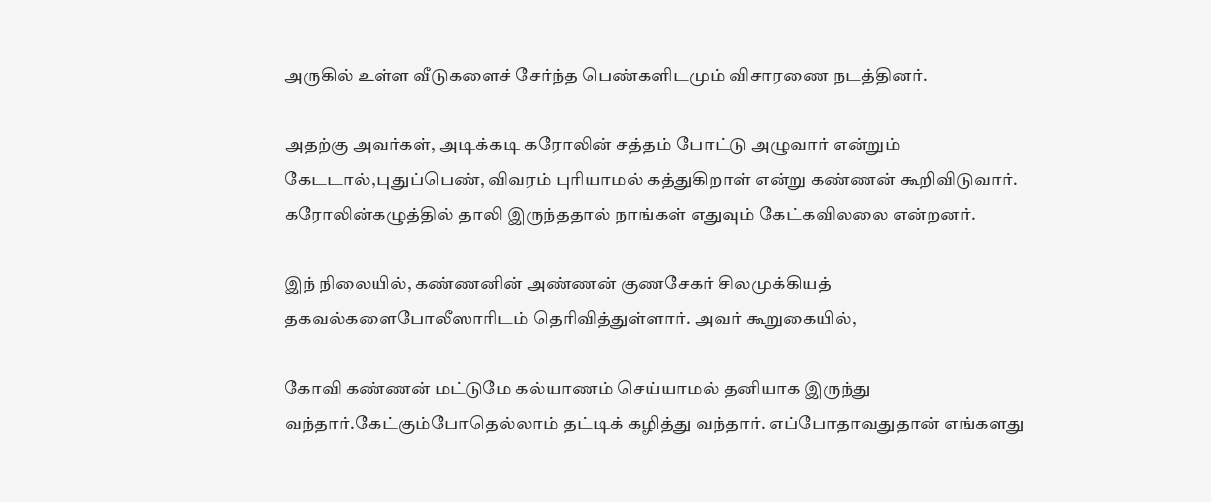அருகில் உள்ள வீடுகளைச் சேர்ந்த பெண்களிடமும் விசாரணை நடத்தினர்.

அதற்கு அவர்கள், அடிக்கடி கரோலின் சத்தம் போட்டு அழுவார் என்றும் கேடடால்,புதுப்பெண், விவரம் புரியாமல் கத்துகிறாள் என்று கண்ணன் கூறிவிடுவார். கரோலின்கழுத்தில் தாலி இருந்ததால் நாங்கள் எதுவும் கேட்கவிலலை என்றனர்.

இந் நிலையில், கண்ணனின் அண்ணன் குணசேகர் சிலமுக்கியத் தகவல்களைபோலீஸாரிடம் தெரிவித்துள்ளார். அவர் கூறுகையில்,

கோவி கண்ணன் மட்டுமே கல்யாணம் செய்யாமல் தனியாக இருந்து வந்தார்.கேட்கும்போதெல்லாம் தட்டிக் கழித்து வந்தார். எப்போதாவதுதான் எங்களது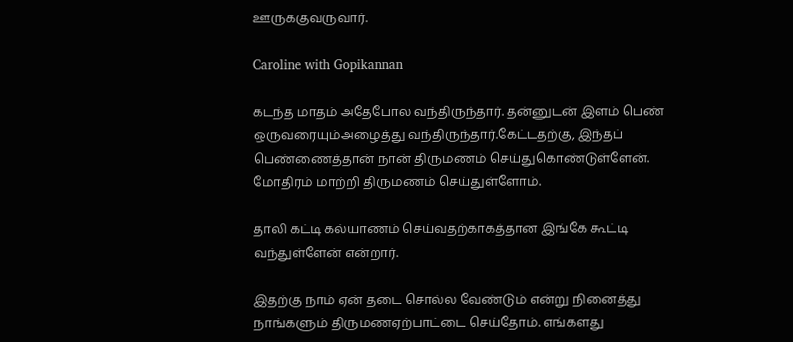ஊருககுவருவார்.

Caroline with Gopikannan

கடந்த மாதம் அதேபோல வந்திருந்தார். தன்னுடன் இளம் பெண் ஒருவரையும்அழைத்து வந்திருந்தார்.கேட்டதற்கு, இந்தப் பெண்ணைத்தான் நான் திருமணம் செய்துகொண்டுள்ளேன். மோதிரம் மாற்றி திருமணம் செய்துள்ளோம்.

தாலி கட்டி கல்யாணம் செய்வதற்காகத்தான இங்கே கூட்டி வந்துள்ளேன் என்றார்.

இதற்கு நாம் ஏன் தடை சொல்ல வேண்டும் என்று நினைத்து நாங்களும் திருமணஏற்பாட்டை செய்தோம். எங்களது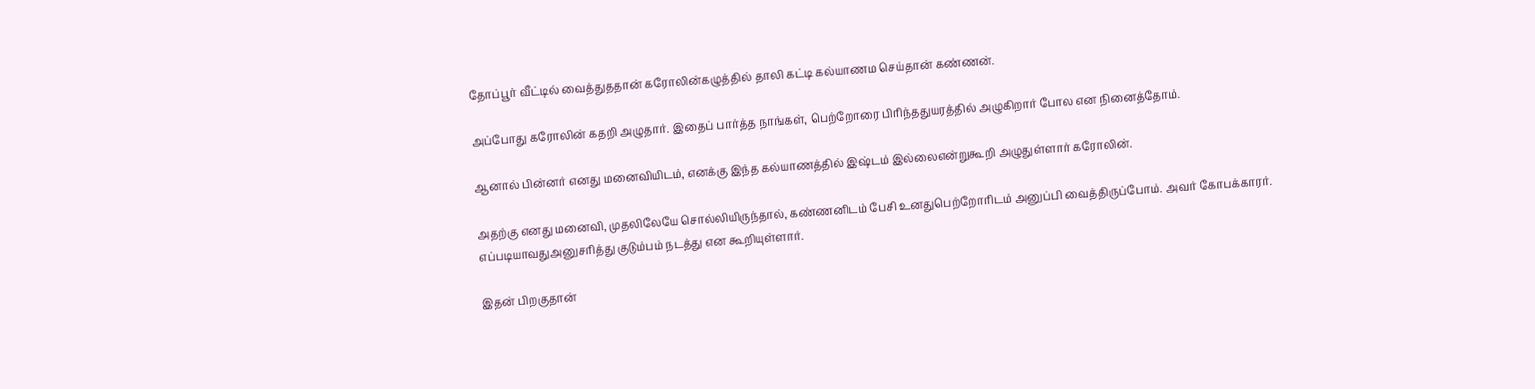தோப்பூர் வீட்டில் வைத்துததான் கரோலின்கழுத்தில் தாலி கட்டி கல்யாணம செய்தான் கண்ணன்.

அப்போது கரோலின் கதறி அழுதார். இதைப் பார்த்த நாங்கள், பெற்றோரை பிரிந்ததுயரத்தில் அழுகிறார் போல என நினைத்தோம்.

ஆனால் பின்னர் எனது மனைவியிடம், எனக்கு இந்த கல்யாணத்தில் இஷ்டம் இல்லைஎன்றுகூறி அழுதுள்ளார் கரோலின்.

அதற்கு எனது மனைவி, முதலிலேயே சொல்லியிருந்தால், கண்ணனிடம் பேசி உனதுபெற்றோரிடம் அனுப்பி வைத்திருப்போம். அவர் கோபக்காரர். எப்படியாவதுஅனுசரித்து குடும்பம் நடத்து என கூறியுள்ளார்.

இதன் பிறகுதான்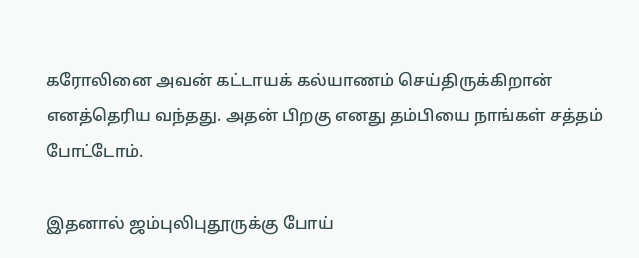கரோலினை அவன் கட்டாயக் கல்யாணம் செய்திருக்கிறான் எனத்தெரிய வந்தது. அதன் பிறகு எனது தம்பியை நாங்கள் சத்தம் போட்டோம்.

இதனால் ஜம்புலிபுதூருக்கு போய்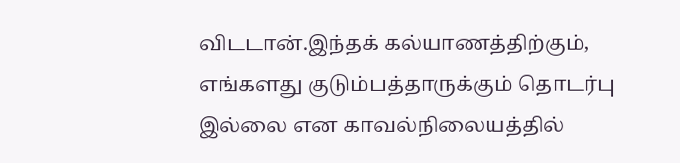விடடான்.இந்தக் கல்யாணத்திற்கும், எங்களது குடும்பத்தாருக்கும் தொடர்பு இல்லை என காவல்நிலையத்தில்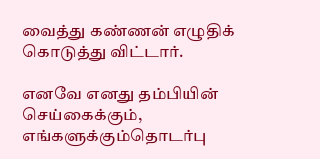வைத்து கண்ணன் எழுதிக் கொடுத்து விட்டார்.

எனவே எனது தம்பியின் செய்கைக்கும், எங்களுக்கும்தொடர்பு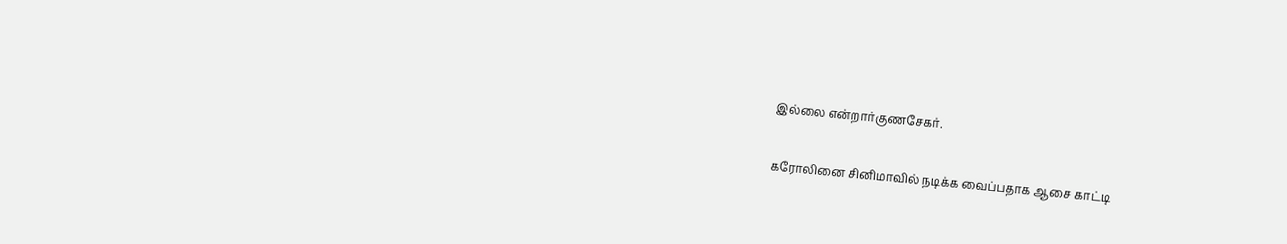இல்லை என்றார்குணசேகர்.

கரோலினை சினிமாவில் நடிக்க வைப்பதாக ஆசை காட்டி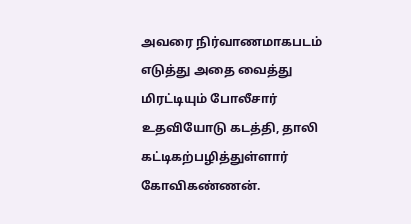அவரை நிர்வாணமாகபடம் எடுத்து அதை வைத்து மிரட்டியும் போலீசார் உதவியோடு கடத்தி, தாலி கட்டிகற்பழித்துள்ளார் கோவிகண்ணன்.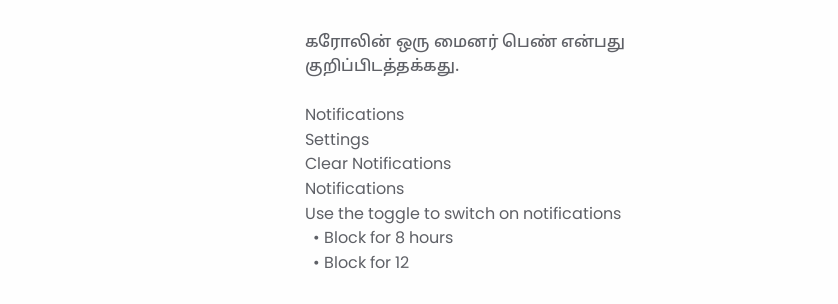கரோலின் ஒரு மைனர் பெண் என்பது குறிப்பிடத்தக்கது.

Notifications
Settings
Clear Notifications
Notifications
Use the toggle to switch on notifications
  • Block for 8 hours
  • Block for 12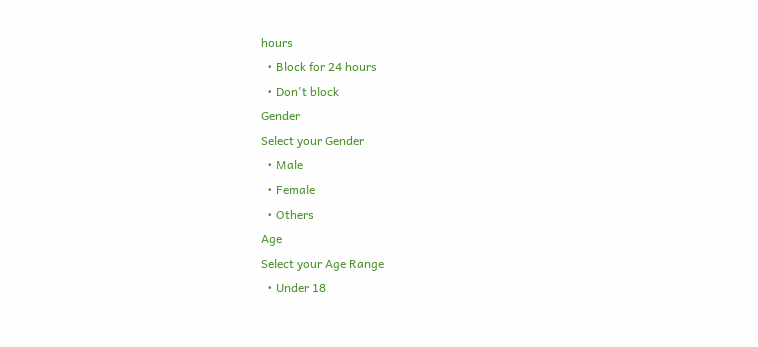hours
  • Block for 24 hours
  • Don't block
Gender
Select your Gender
  • Male
  • Female
  • Others
Age
Select your Age Range
  • Under 18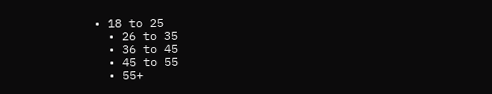• 18 to 25
  • 26 to 35
  • 36 to 45
  • 45 to 55
  • 55+